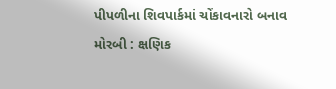પીપળીના શિવપાર્કમાં ચોંકાવનારો બનાવ મોરબી : ક્ષણિક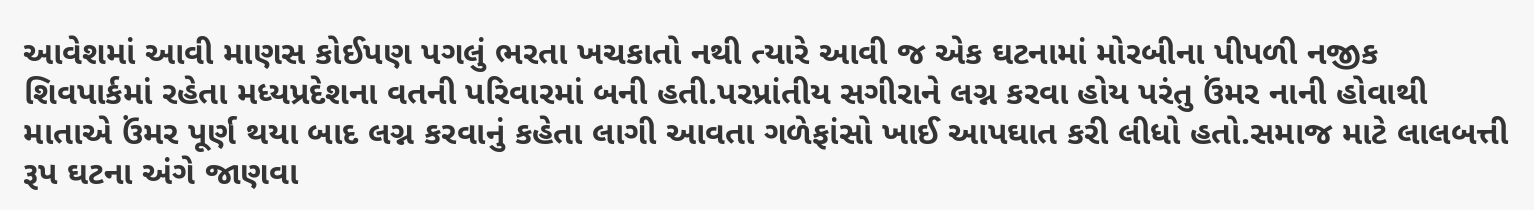આવેશમાં આવી માણસ કોઈપણ પગલું ભરતા ખચકાતો નથી ત્યારે આવી જ એક ઘટનામાં મોરબીના પીપળી નજીક શિવપાર્કમાં રહેતા મધ્યપ્રદેશના વતની પરિવારમાં બની હતી.પરપ્રાંતીય સગીરાને લગ્ન કરવા હોય પરંતુ ઉંમર નાની હોવાથી માતાએ ઉંમર પૂર્ણ થયા બાદ લગ્ન કરવાનું કહેતા લાગી આવતા ગળેફાંસો ખાઈ આપઘાત કરી લીધો હતો.સમાજ માટે લાલબત્તી રૂપ ઘટના અંગે જાણવા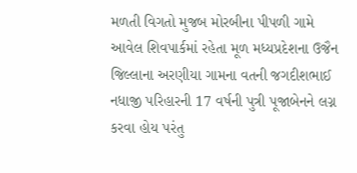મળતી વિગતો મુજબ મોરબીના પીપળી ગામે આવેલ શિવપાર્કમાં રહેતા મૂળ મધ્યપ્રદેશના ઉજૈન જિલ્લાના અરણીયા ગામના વતની જગદીશભાઈ નધાજી પરિહારની 17 વર્ષની પુત્રી પૂજાબેનને લગ્ન કરવા હોય પરંતુ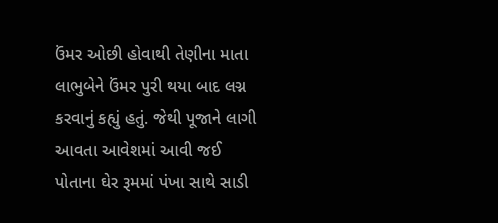ઉંમર ઓછી હોવાથી તેણીના માતા લાભુબેને ઉંમર પુરી થયા બાદ લગ્ન કરવાનું કહ્યું હતું. જેથી પૂજાને લાગી આવતા આવેશમાં આવી જઈ પોતાના ઘેર રૂમમાં પંખા સાથે સાડી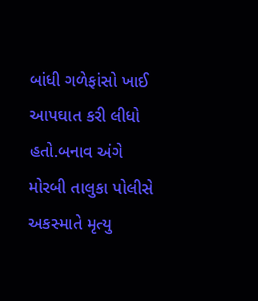બાંધી ગળેફાંસો ખાઈ આપઘાત કરી લીધો હતો.બનાવ અંગે મોરબી તાલુકા પોલીસે અકસ્માતે મૃત્યુ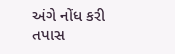અંગે નોંધ કરી તપાસ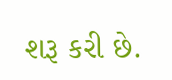શરૂ કરી છે.